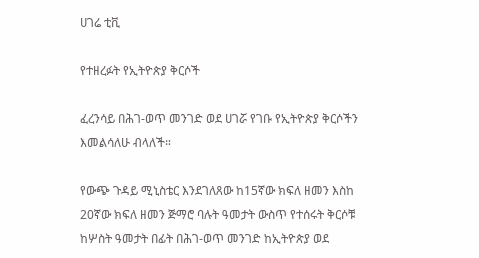ሀገሬ ቲቪ

የተዘረፉት የኢትዮጵያ ቅርሶች

ፈረንሳይ በሕገ-ወጥ መንገድ ወደ ሀገሯ የገቡ የኢትዮጵያ ቅርሶችን እመልሳለሁ ብላለች።

የውጭ ጉዳይ ሚኒስቴር እንደገለጸው ከ15ኛው ክፍለ ዘመን እስከ 20ኛው ክፍለ ዘመን ጅማሮ ባሉት ዓመታት ውስጥ የተሰሩት ቅርሶቹ ከሦስት ዓመታት በፊት በሕገ-ወጥ መንገድ ከኢትዮጵያ ወደ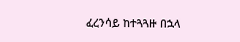ፈረንሳይ ከተጓጓዙ በኋላ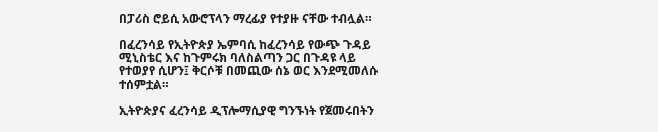በፓሪስ ሮይሲ አውሮፕላን ማረፊያ የተያዙ ናቸው ተብሏል።

በፈረንሳይ የኢትዮጵያ ኤምባሲ ከፈረንሳይ የውጭ ጉዳይ ሚኒስቴር እና ከጉምሩክ ባለስልጣን ጋር በጉዳዩ ላይ የተወያየ ሲሆን፤ ቅርሶቹ በመጪው ሰኔ ወር እንደሚመለሱ ተሰምቷል።

ኢትዮጵያና ፈረንሳይ ዲፕሎማሲያዊ ግንኙነት የጀመሩበትን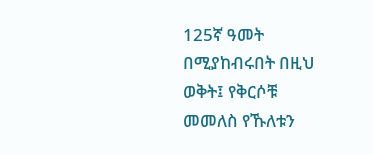125ኛ ዓመት በሚያከብሩበት በዚህ ወቅት፤ የቅርሶቹ መመለስ የኹለቱን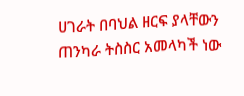ሀገራት በባህል ዘርፍ ያላቸውን ጠንካራ ትስስር አመላካች ነው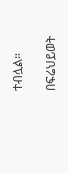ተብሏል።

በፍሬህይወት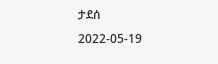ታደሰ
2022-05-19